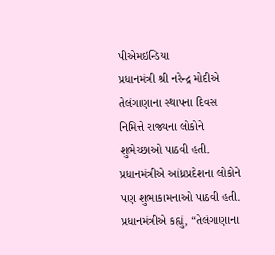પીએમઇન્ડિયા
પ્રધાનમંત્રી શ્રી નરેન્દ્ર મોદીએ તેલંગાણાના સ્થાપના દિવસ નિમિત્તે રાજ્યના લોકોને શુભેચ્છાઓ પાઠવી હતી. પ્રધાનમંત્રીએ આંધ્રપ્રદેશના લોકોને પણ શુભાકામનાઓ પાઠવી હતી.
પ્રધાનમંત્રીએ કહ્યું, “તેલંગાણાના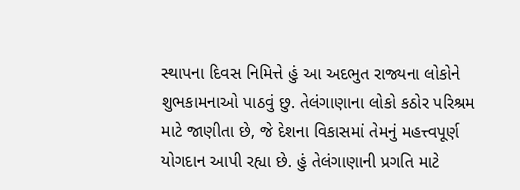સ્થાપના દિવસ નિમિત્તે હું આ અદભુત રાજ્યના લોકોને શુભકામનાઓ પાઠવું છુ. તેલંગાણાના લોકો કઠોર પરિશ્રમ માટે જાણીતા છે, જે દેશના વિકાસમાં તેમનું મહત્ત્વપૂર્ણ યોગદાન આપી રહ્યા છે. હું તેલંગાણાની પ્રગતિ માટે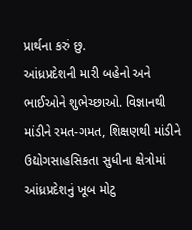પ્રાર્થના કરું છુ.
આંધ્રપ્રદેશની મારી બહેનો અને ભાઈઓને શુભેચ્છાઓ. વિજ્ઞાનથી માંડીને રમત-ગમત, શિક્ષણથી માંડીને ઉદ્યોગસાહસિકતા સુધીના ક્ષેત્રોમાં આંધ્રપ્રદેશનું ખૂબ મોટુ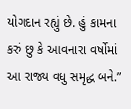યોગદાન રહ્યું છે. હું કામના કરું છુ કે આવનારા વર્ષોમાં આ રાજ્ય વધુ સમૃદ્ધ બને.”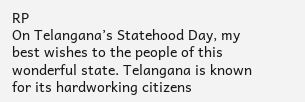RP
On Telangana’s Statehood Day, my best wishes to the people of this wonderful state. Telangana is known for its hardworking citizens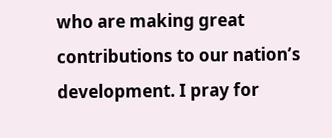who are making great contributions to our nation’s development. I pray for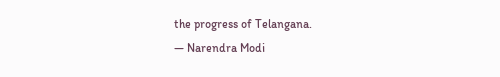the progress of Telangana.
— Narendra Modi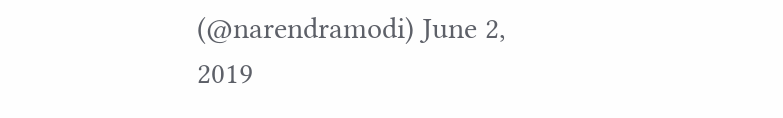(@narendramodi) June 2, 2019